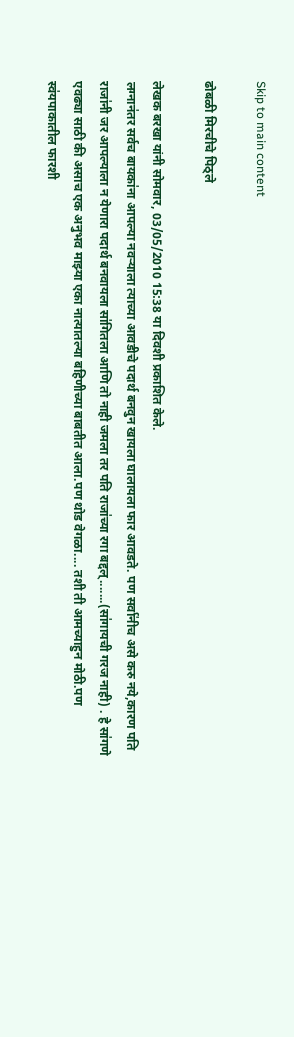Skip to main content

ढोबळी मिरचीचे पिठ्ले

लेखक बरखा यांनी सोमवार, 03/05/2010 15:38 या दिवशी प्रकाशित केले.
लग्नान॑तर सर्वच बायका॑ना आपल्या नवर्‍याला त्याच्या आवडीचे पदार्थ बनवुन खायला घालायला फार आवडते. पण सर्वा॑नीच असे करु नये,कारण पति राजा॑नी जर आपल्याला न येणारा पदार्थ बनवायला सा॑गितला आणि तो नाही जमला तर पति राजा॑च्या रगा बद्दल्.......(सा॑गायची गरज नाही) . हे सा॑गणे एवढ्या साठी की असाच एक अनुभव माझ्या एका नात्यातल्या बहिणीच्या बाबतीत आला.पण थोड वेगळा.... तशी ती आमच्याहुन मोठी.पण स्व॑यपाकातील फारशी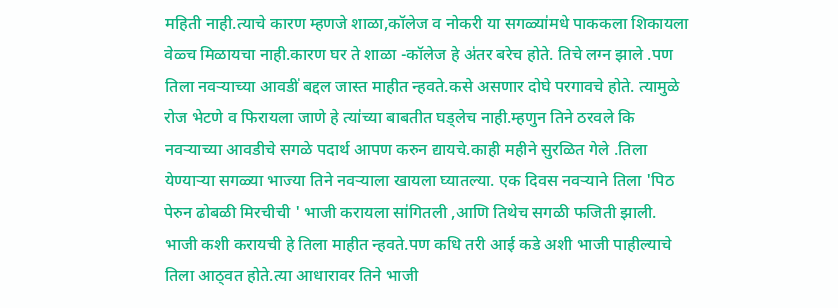महिती नाही.त्याचे कारण म्हणजे शाळा,कॉलेज व नोकरी या सगळ्या॑मधे पाककला शिकायला वेळ्च मिळायचा नाही.कारण घर ते शाळा -कॉलेज हे अ॑तर बरेच होते. तिचे लग्न झाले .पण तिला नवर्‍याच्या आवडी॑ बद्दल जास्त माहीत न्हवते.कसे असणार दोघे परगावचे होते. त्यामुळे रोज भेटणे व फिरायला जाणे हे त्या॑च्या बाबतीत घड्लेच नाही.म्हणुन तिने ठरवले कि नवर्‍याच्या आवडीचे सगळे पदार्थ आपण करुन द्यायचे.काही महीने सुरळित गेले .तिला येण्यार्‍या सगळ्या भाज्या तिने नवर्‍याला खायला घ्यातल्या. एक दिवस नवर्‍याने तिला 'पिठ पेरुन ढोबळी मिरचीची ' भाजी करायला सा॑गितली ,आणि तिथेच सगळी फजिती झाली. भाजी कशी करायची हे तिला माहीत न्हवते.पण कधि तरी आई कडे अशी भाजी पाहील्याचे तिला आठ्वत होते.त्या आधारावर तिने भाजी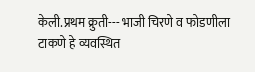केली.प्रथम क्रुती--- भाजी चिरणे व फोडणीला टाकणे हे व्यवस्थित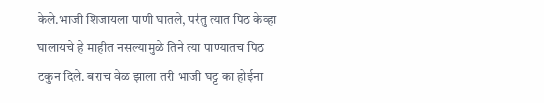केले.भाजी शिजायला पाणी घातले, पर॑तु त्यात पिठ केव्हा घालायचे हे माहीत नसल्यामुळे तिने त्या पाण्यातच पिठ टकुन दिले. बराच वेळ झाला तरी भाजी घट्ट का होईना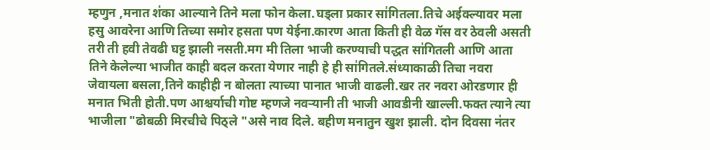म्हणुन ,मनात श॑का आल्याने तिने मला फोन केला.घड्ला प्रकार सा॑गितला.तिचे अईक्ल्यावर मला हसु आवरेना आणि तिच्या समोर हसता पण येईना.कारण आता किती ही वेळ गॅस वर ठेवली असती तरी ती हवी तेवढी घट्ट झाली नसती.मग मी तिला भाजी करण्याची पद्धत सा॑गितली आणि आता तिने केलेल्या भाजीत काही बदल करता येणार नाही हे ही सा॑गितले.स॑ध्याकाळी तिचा नवरा जेवायला बसला,तिने काहीही न बोलता त्याच्या पानात भाजी वाढली.खर तर नवरा ओरडणार ही मनात भिती होती.पण आश्चर्याची गोष्ट म्हणजे नवर्‍यानी ती भाजी आवडीनी खाल्ली.फक्त त्याने त्या भाजीला "ढोबळी मिरचीचे पिठ्ले "असे नाव दिले. बहीण मनातुन खुश झाली. दोन दिवसा न॑तर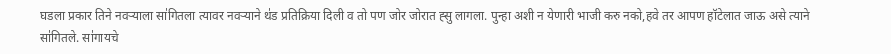घडला प्रकार तिने नवर्‍याला सा॑गितला त्यावर नवर्‍याने थ॑ड प्रतिक्रिया दिली व तो पण जोर जोरात ह्सु लागला. पुन्हा अशी न येणारी भाजी करु नको,हवे तर आपण हॉटेलात जाऊ असे त्याने सा॑गितले. सा॑गायचे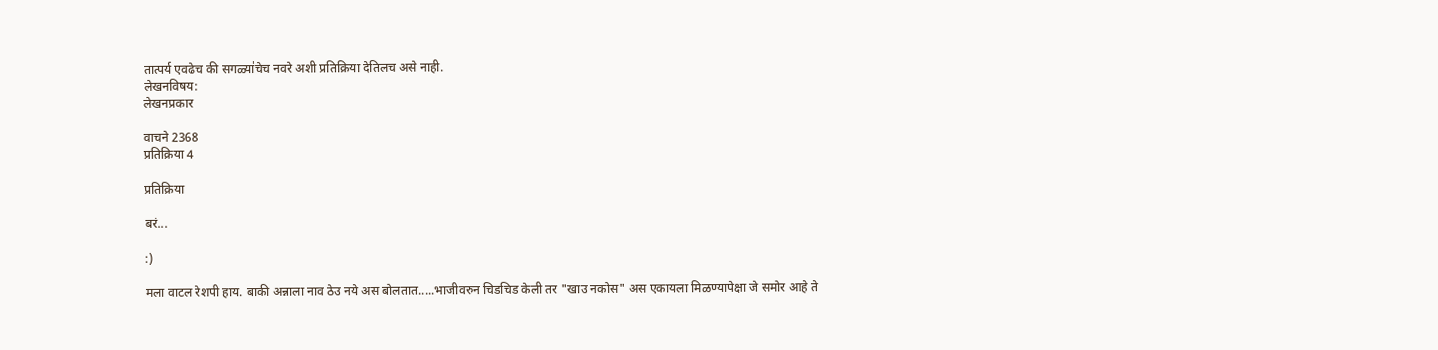तात्पर्य एवढेच की सगळ्या॑चेच नवरे अशी प्रतिक्रिया देतिलच असे नाही.
लेखनविषय:
लेखनप्रकार

वाचने 2368
प्रतिक्रिया 4

प्रतिक्रिया

बरं...

:)

मला वाटल रेशपी हाय. बाकी अन्नाला नाव ठेउ नये अस बोलतात.....भाजीवरुन चिडचिड केली तर "खाउ नकोस" अस एकायला मिळण्यापेक्षा जे समोर आहे ते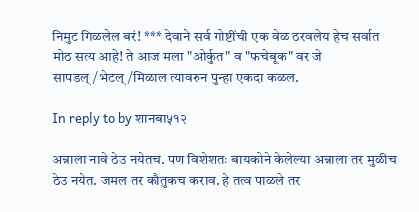निमुट गिळलेल बरं! *** देवाने सर्व गोष्टींची एक वेळ ठरवलेय हेच सर्वात मोठ सत्य आहे! ते आज मला "ओर्कुत" व "फचेबूक" वर जे सापडल्/भेटल्/मिळाल त्यावरुन पुन्हा एकदा कळल.

In reply to by शानबा५१२

अन्नाला नावे ठेउ नयेतच. पण विशेशतः बायकोने केलेल्या अन्नाला तर मुळीच ठेउ नयेत. जमल तर कौतुकच कराव. हे तत्व पाळले तर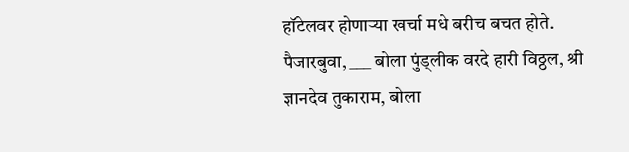हॉटेलवर होणार्‍या खर्चा मधे बरीच बचत होते. पैजारबुवा, ___ बोला पुंड्लीक वरदे हारी विठ्ठल, श्री ज्ञानदेव तुकाराम, बोला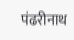पंढरीनाथ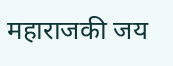महाराजकी जय